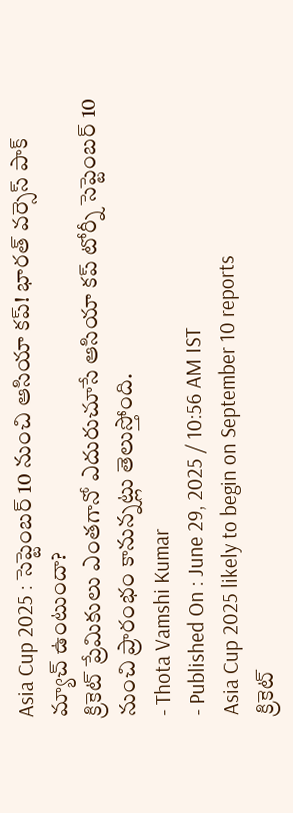Asia Cup 2025 : సెప్టెంబర్ 10 నుంచి ఆసియా కప్! భారత్ వర్సెస్ పాక్ మ్యాచ్ ఉంటుందా?
క్రికెట్ ప్రేమికులు ఎంతగానో ఎదురుచూసే ఆసియా కప్ టోర్నీ సెప్టెంబర్ 10 నుంచి ప్రారంభం కానున్నట్లు తెలుస్తోంది.
- Thota Vamshi Kumar
- Published On : June 29, 2025 / 10:56 AM IST
Asia Cup 2025 likely to begin on September 10 reports
క్రికెట్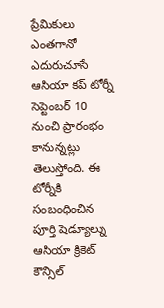ప్రేమికులు ఎంతగానో ఎదురుచూసే ఆసియా కప్ టోర్నీ సెప్టెంబర్ 10 నుంచి ప్రారంభం కానున్నట్లు తెలుస్తోంది. ఈ టోర్నీకి సంబంధించిన పూర్తి షెడ్యూల్ను ఆసియా క్రికెట్ కౌన్సిల్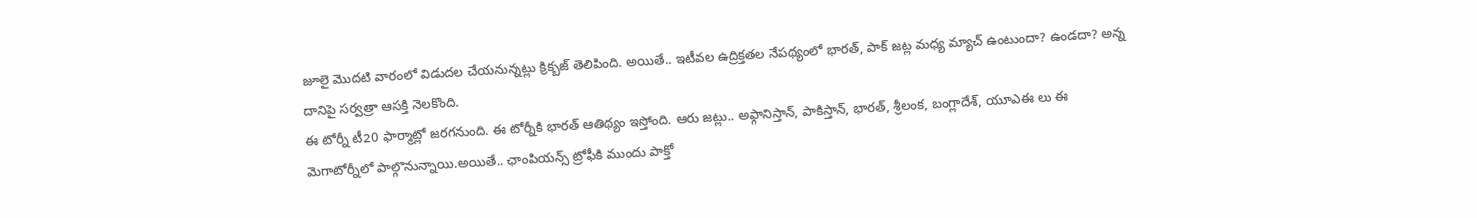జూలై మొదటి వారంలో విడుదల చేయనున్నట్లు క్రిక్బజ్ తెలిపింది. అయితే.. ఇటీవల ఉద్రిక్తతల నేపథ్యంలో భారత్, పాక్ జట్ల మధ్య మ్యాచ్ ఉంటుందా? ఉండదా? అన్న దానిపై సర్వత్రా ఆసక్తి నెలకొంది.
ఈ టోర్నీ టీ20 ఫార్మాట్లో జరగనుంది. ఈ టోర్నీకి భారత్ ఆతిథ్యం ఇస్తోంది. ఆరు జట్లు.. అఫ్గానిస్తాన్, పాకిస్తాన్, భారత్, శ్రీలంక, బంగ్లాదేశ్, యూఎఈ లు ఈ మెగాటోర్నీలో పాల్గొనున్నాయి.అయితే.. ఛాంపియన్స్ ట్రోఫీకి ముందు పాక్తో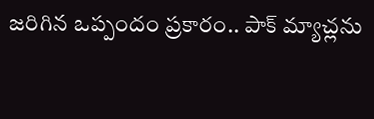జరిగిన ఒప్పందం ప్రకారం.. పాక్ మ్యాచ్లను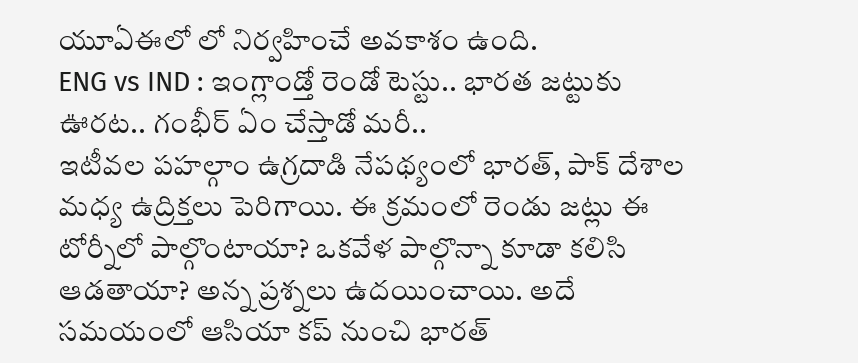యూఏఈలో లో నిర్వహించే అవకాశం ఉంది.
ENG vs IND : ఇంగ్లాండ్తో రెండో టెస్టు.. భారత జట్టుకు ఊరట.. గంభీర్ ఏం చేస్తాడో మరీ..
ఇటీవల పహల్గాం ఉగ్రదాడి నేపథ్యంలో భారత్, పాక్ దేశాల మధ్య ఉద్రిక్తలు పెరిగాయి. ఈ క్రమంలో రెండు జట్లు ఈ టోర్నీలో పాల్గొంటాయా? ఒకవేళ పాల్గొన్నా కూడా కలిసి ఆడతాయా? అన్న ప్రశ్నలు ఉదయించాయి. అదే సమయంలో ఆసియా కప్ నుంచి భారత్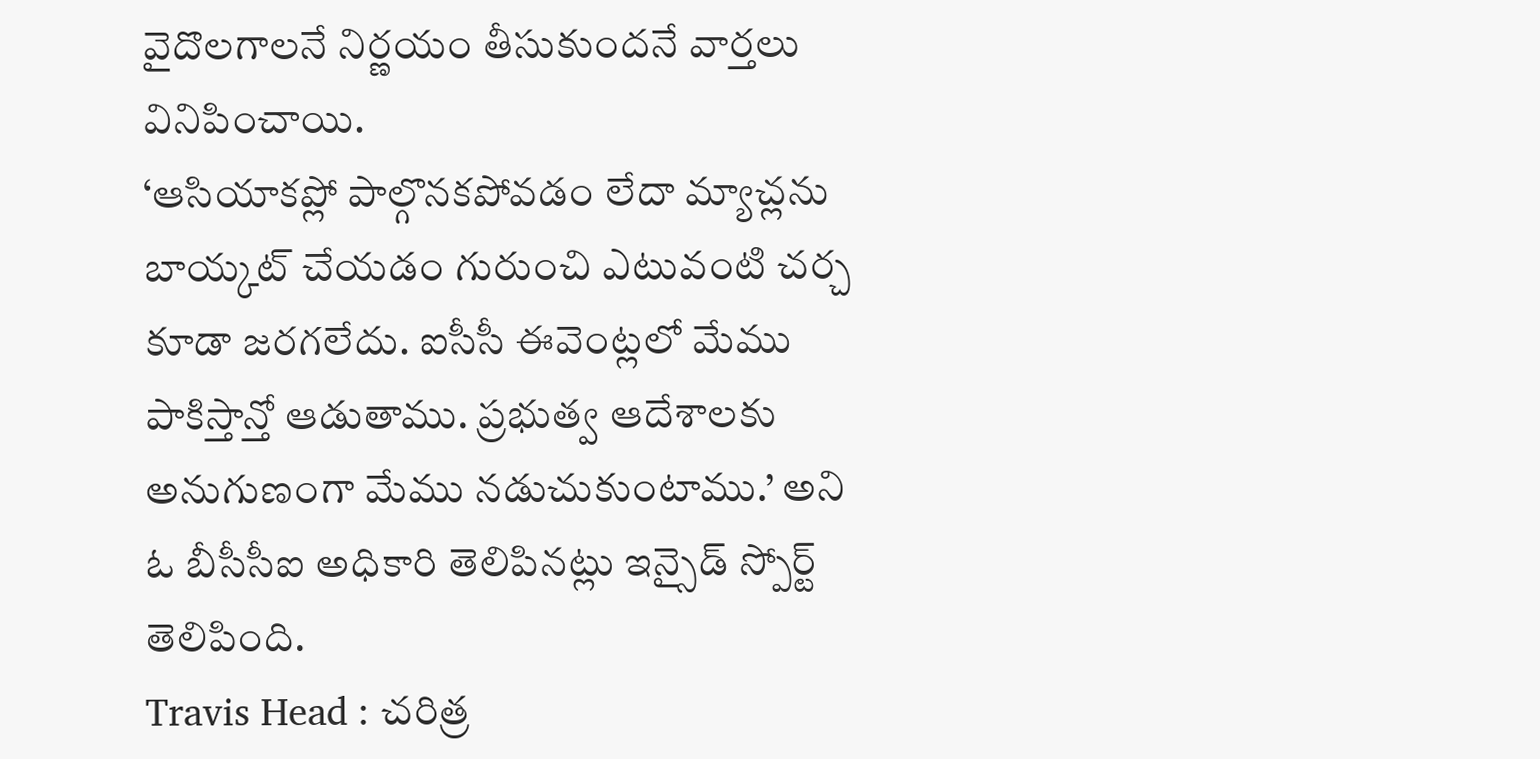వైదొలగాలనే నిర్ణయం తీసుకుందనే వార్తలు వినిపించాయి.
‘ఆసియాకప్లో పాల్గొనకపోవడం లేదా మ్యాచ్లను బాయ్కట్ చేయడం గురుంచి ఎటువంటి చర్చ కూడా జరగలేదు. ఐసీసీ ఈవెంట్లలో మేము పాకిస్తాన్తో ఆడుతాము. ప్రభుత్వ ఆదేశాలకు అనుగుణంగా మేము నడుచుకుంటాము.’ అని ఓ బీసీసీఐ అధికారి తెలిపినట్లు ఇన్సైడ్ స్పోర్ట్ తెలిపింది.
Travis Head : చరిత్ర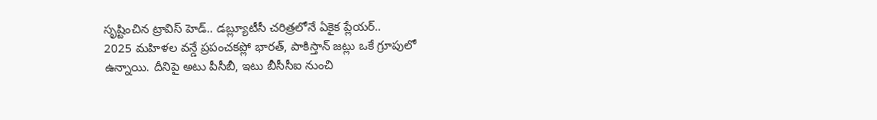సృష్టించిన ట్రావిస్ హెడ్.. డబ్ల్యూటీసీ చరిత్రలోనే ఏకైక ప్లేయర్..
2025 మహిళల వన్డే ప్రపంచకప్లో భారత్, పాకిస్తాన్ జట్లు ఒకే గ్రూపులో ఉన్నాయి. దీనిపై అటు పీసీబీ, ఇటు బీసీసీఐ నుంచి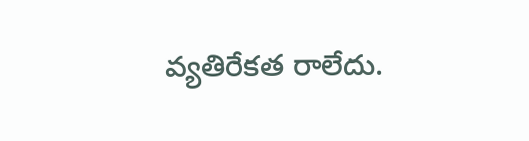వ్యతిరేకత రాలేదు.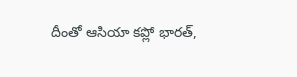దీంతో ఆసియా కప్లో భారత్,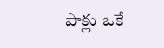పాక్లు ఒకే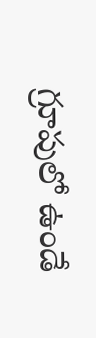గ్రూపులో ఉండే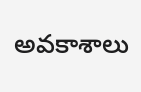అవకాశాలు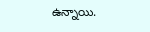ఉన్నాయి.